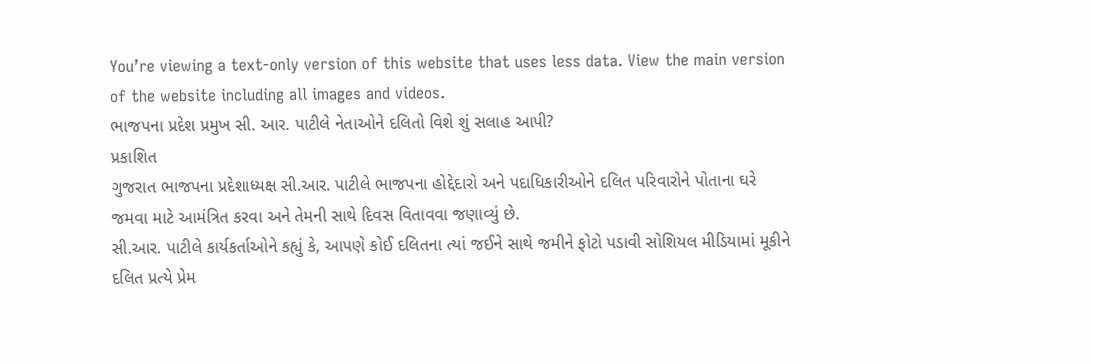You’re viewing a text-only version of this website that uses less data. View the main version of the website including all images and videos.
ભાજપના પ્રદેશ પ્રમુખ સી. આર. પાટીલે નેતાઓને દલિતો વિશે શું સલાહ આપી?
પ્રકાશિત
ગુજરાત ભાજપના પ્રદેશાધ્યક્ષ સી.આર. પાટીલે ભાજપના હોદ્દેદારો અને પદાધિકારીઓને દલિત પરિવારોને પોતાના ઘરે જમવા માટે આમંત્રિત કરવા અને તેમની સાથે દિવસ વિતાવવા જણાવ્યું છે.
સી.આર. પાટીલે કાર્યકર્તાઓને કહ્યું કે, આપણે કોઈ દલિતના ત્યાં જઈને સાથે જમીને ફોટો પડાવી સોશિયલ મીડિયામાં મૂકીને દલિત પ્રત્યે પ્રેમ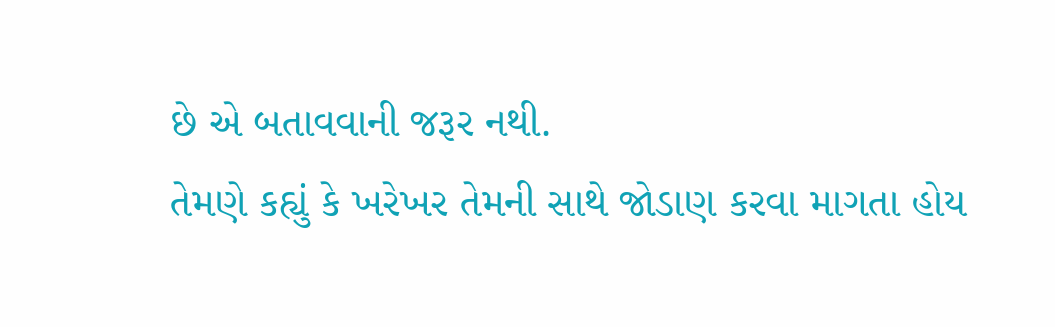છે એ બતાવવાની જરૂર નથી.
તેમણે કહ્યું કે ખરેખર તેમની સાથે જોડાણ કરવા માગતા હોય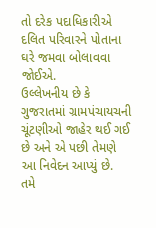તો દરેક પદાધિકારીએ દલિત પરિવારને પોતાના ઘરે જમવા બોલાવવા જોઈએ.
ઉલ્લેખનીય છે કે ગુજરાતમાં ગ્રામપંચાયચની ચૂંટણીઓ જાહેર થઈ ગઈ છે અને એ પછી તેમણે આ નિવેદન આપ્યું છે.
તમે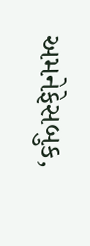અમનેફેસબુક,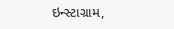ઇન્સ્ટાગ્રામ,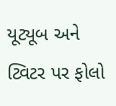યૂટ્યૂબ અને ટ્વિટર પર ફોલો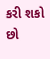કરી શકો છો